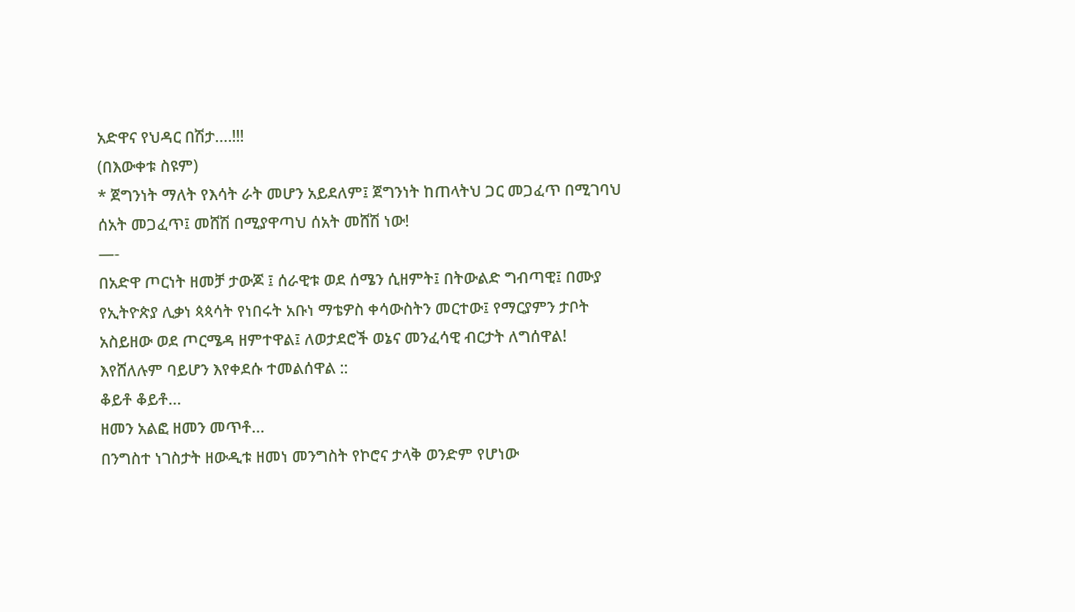አድዋና የህዳር በሽታ….!!!
(በእውቀቱ ስዩም)
* ጀግንነት ማለት የእሳት ራት መሆን አይደለም፤ ጀግንነት ከጠላትህ ጋር መጋፈጥ በሚገባህ ሰአት መጋፈጥ፤ መሸሽ በሚያዋጣህ ሰአት መሸሽ ነው!
—-
በአድዋ ጦርነት ዘመቻ ታውጆ ፤ ሰራዊቱ ወደ ሰሜን ሲዘምት፤ በትውልድ ግብጣዊ፤ በሙያ የኢትዮጵያ ሊቃነ ጳጳሳት የነበሩት አቡነ ማቴዎስ ቀሳውስትን መርተው፤ የማርያምን ታቦት አስይዘው ወደ ጦርሜዳ ዘምተዋል፤ ለወታደሮች ወኔና መንፈሳዊ ብርታት ለግሰዋል! እየሸለሉም ባይሆን እየቀደሱ ተመልሰዋል ::
ቆይቶ ቆይቶ…
ዘመን አልፎ ዘመን መጥቶ…
በንግስተ ነገስታት ዘውዲቱ ዘመነ መንግስት የኮሮና ታላቅ ወንድም የሆነው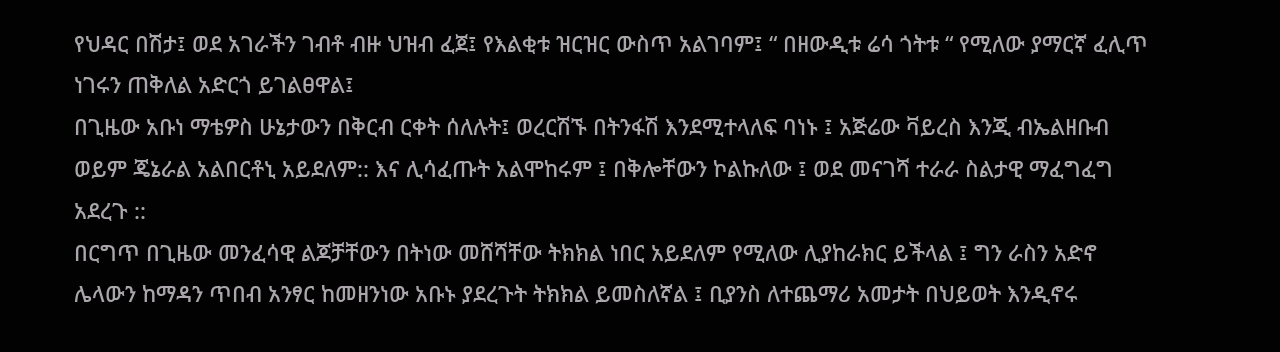የህዳር በሽታ፤ ወደ አገራችን ገብቶ ብዙ ህዝብ ፈጀ፤ የእልቂቱ ዝርዝር ውስጥ አልገባም፤ “ በዘውዲቱ ሬሳ ጎትቱ “ የሚለው ያማርኛ ፈሊጥ ነገሩን ጠቅለል አድርጎ ይገልፀዋል፤
በጊዜው አቡነ ማቴዎስ ሁኔታውን በቅርብ ርቀት ሰለሉት፤ ወረርሽኙ በትንፋሽ እንደሚተላለፍ ባነኑ ፤ አጅሬው ቫይረስ እንጂ ብኤልዘቡብ ወይም ጄኔራል አልበርቶኒ አይደለም:: እና ሊሳፈጡት አልሞከሩም ፤ በቅሎቸውን ኮልኩለው ፤ ወደ መናገሻ ተራራ ስልታዊ ማፈግፈግ አደረጉ ::
በርግጥ በጊዜው መንፈሳዊ ልጆቻቸውን በትነው መሸሻቸው ትክክል ነበር አይደለም የሚለው ሊያከራክር ይችላል ፤ ግን ራስን አድኖ ሌላውን ከማዳን ጥበብ አንፃር ከመዘንነው አቡኑ ያደረጉት ትክክል ይመስለኛል ፤ ቢያንስ ለተጨማሪ አመታት በህይወት እንዲኖሩ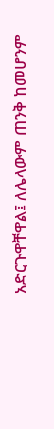አድርጉዋቸዋል፤ ለሌላውም ጠንቅ ከመሆንም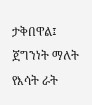ታቅበዋል፤
ጀግንነት ማለት የእሳት ራት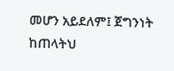መሆን አይደለም፤ ጀግንነት ከጠላትህ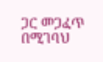ጋር መጋፈጥ በሚገባህ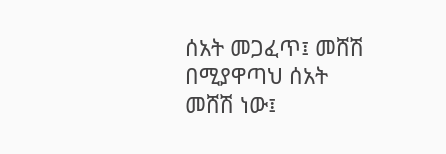ሰአት መጋፈጥ፤ መሸሽ በሚያዋጣህ ሰአት መሸሽ ነው፤